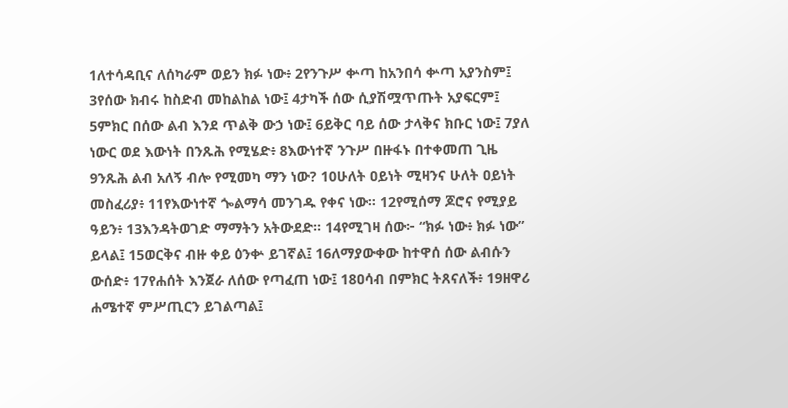1ለተሳዳቢና ለሰካራም ወይን ክፉ ነው፥ 2የንጉሥ ቍጣ ከአንበሳ ቍጣ አያንስም፤ 3የሰው ክብሩ ከስድብ መከልከል ነው፤ 4ታካች ሰው ሲያሽሟጥጡት አያፍርም፤ 5ምክር በሰው ልብ እንደ ጥልቅ ውኃ ነው፤ 6ይቅር ባይ ሰው ታላቅና ክቡር ነው፤ 7ያለ ነውር ወደ እውነት በንጹሕ የሚሄድ፥ 8እውነተኛ ንጉሥ በዙፋኑ በተቀመጠ ጊዜ 9ንጹሕ ልብ አለኝ ብሎ የሚመካ ማን ነው? 10ሁለት ዐይነት ሚዛንና ሁለት ዐይነት መስፈሪያ፥ 11የእውነተኛ ጐልማሳ መንገዱ የቀና ነው። 12የሚሰማ ጆሮና የሚያይ ዓይን፥ 13እንዳትወገድ ማማትን አትውደድ። 14የሚገዛ ሰው፦ “ክፉ ነው፥ ክፉ ነው” ይላል፤ 15ወርቅና ብዙ ቀይ ዕንቍ ይገኛል፤ 16ለማያውቀው ከተዋሰ ሰው ልብሱን ውሰድ፥ 17የሐሰት እንጀራ ለሰው የጣፈጠ ነው፤ 18ዐሳብ በምክር ትጸናለች፥ 19ዘዋሪ ሐሜተኛ ምሥጢርን ይገልጣል፤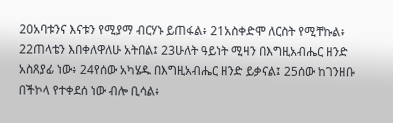20አባቱንና እናቱን የሚያማ ብርሃኑ ይጠፋል፥ 21አስቀድሞ ለርስት የሚቸኩል፥ 22ጠላቴን እበቀለዋለሁ አትበል፤ 23ሁለት ዓይነት ሚዛን በእግዚአብሔር ዘንድ አስጸያፊ ነው፥ 24የሰው አካሄዱ በእግዚአብሔር ዘንድ ይቃናል፤ 25ሰው ከገንዘቡ በችኮላ የተቀደሰ ነው ብሎ ቢሳል፥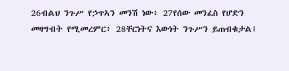26ብልህ ንጉሥ የኃጥኣን መንሽ ነው፥ 27የሰው መንፈስ የሆድን መዛግብት የሚመረምር፥ 28ቸርነትና እውነት ንጉሥን ይጠብቁታል፤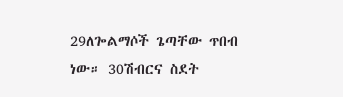29ለጐልማሶች ጌጣቸው ጥበብ ነው። 30ሽብርና ስደት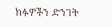ክፉዎችን ድንገት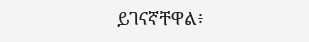ይገናኛቸዋል፥